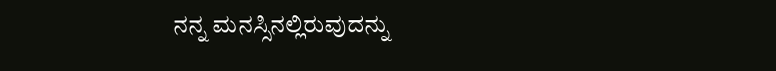ನನ್ನ ಮನಸ್ಸಿನಲ್ಲಿರುವುದನ್ನು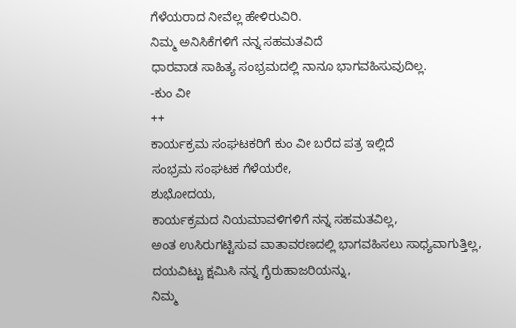ಗೆಳೆಯರಾದ ನೀವೆಲ್ಲ ಹೇಳಿರುವಿರಿ.
ನಿಮ್ಮ ಅನಿಸಿಕೆಗಳಿಗೆ ನನ್ನ ಸಹಮತವಿದೆ
ಧಾರವಾಡ ಸಾಹಿತ್ಯ ಸಂಭ್ರಮದಲ್ಲಿ ನಾನೂ ಭಾಗವಹಿಸುವುದಿಲ್ಲ.
-ಕುಂ ವೀ
++
ಕಾರ್ಯಕ್ರಮ ಸಂಘಟಕರಿಗೆ ಕುಂ ವೀ ಬರೆದ ಪತ್ರ ಇಲ್ಲಿದೆ
ಸಂಭ್ರಮ ಸಂಘಟಕ ಗೆಳೆಯರೇ,
ಶುಭೋದಯ,
ಕಾರ್ಯಕ್ರಮದ ನಿಯಮಾವಳಿಗಳಿಗೆ ನನ್ನ ಸಹಮತವಿಲ್ಲ,
ಅಂತ ಉಸಿರುಗಟ್ಟಿಸುವ ವಾತಾವರಣದಲ್ಲಿ ಭಾಗವಹಿಸಲು ಸಾಧ್ಯವಾಗುತ್ತಿಲ್ಲ,
ದಯವಿಟ್ಟು ಕ್ಷಮಿಸಿ ನನ್ನ ಗೈರುಹಾಜರಿಯನ್ನು,
ನಿಮ್ಮ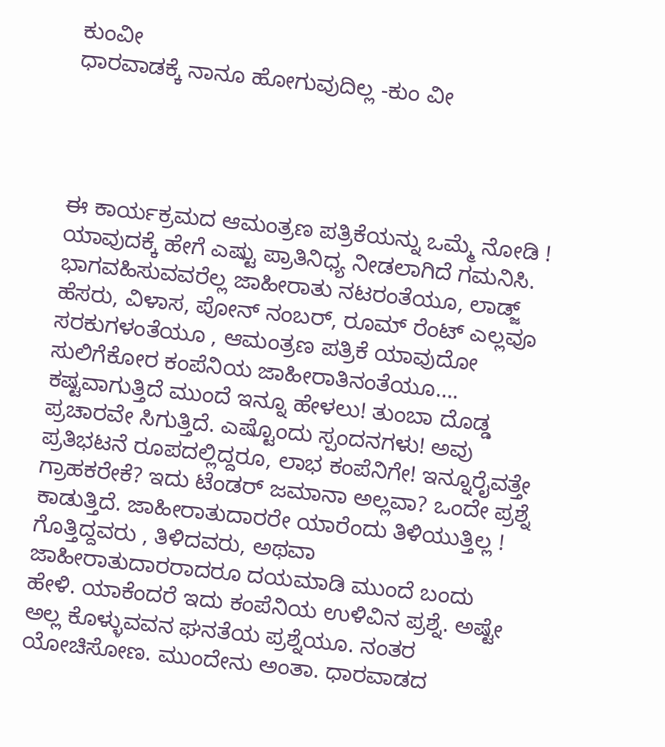ಕುಂವೀ
ಧಾರವಾಡಕ್ಕೆ ನಾನೂ ಹೋಗುವುದಿಲ್ಲ -ಕುಂ ವೀ




ಈ ಕಾರ್ಯಕ್ರಮದ ಆಮಂತ್ರಣ ಪತ್ರಿಕೆಯನ್ನು ಒಮ್ಮೆ ನೋಡಿ ! ಯಾವುದಕ್ಕೆ ಹೇಗೆ ಎಷ್ಟು ಪ್ರಾತಿನಿಧ್ಯ ನೀಡಲಾಗಿದೆ ಗಮನಿಸಿ. ಭಾಗವಹಿಸುವವರೆಲ್ಲ ಜಾಹೀರಾತು ನಟರಂತೆಯೂ, ಲಾಡ್ಜ್ ಹೆಸರು, ವಿಳಾಸ, ಪೋನ್ ನಂಬರ್, ರೂಮ್ ರೆಂಟ್ ಎಲ್ಲವೂ ಸರಕುಗಳಂತೆಯೂ , ಆಮಂತ್ರಣ ಪತ್ರಿಕೆ ಯಾವುದೋ ಸುಲಿಗೆಕೋರ ಕಂಪೆನಿಯ ಜಾಹೀರಾತಿನಂತೆಯೂ…. ಕಷ್ಟವಾಗುತ್ತಿದೆ ಮುಂದೆ ಇನ್ನೂ ಹೇಳಲು! ತುಂಬಾ ದೊಡ್ಡ ಪ್ರಚಾರವೇ ಸಿಗುತ್ತಿದೆ. ಎಷ್ಟೊಂದು ಸ್ಪಂದನಗಳು! ಅವು ಪ್ರತಿಭಟನೆ ರೂಪದಲ್ಲಿದ್ದರೂ, ಲಾಭ ಕಂಪೆನಿಗೇ! ಇನ್ನೂರೈವತ್ತೇ ಗ್ರಾಹಕರೇಕೆ? ಇದು ಟೆಂಡರ್ ಜಮಾನಾ ಅಲ್ಲವಾ? ಒಂದೇ ಪ್ರಶ್ನೆ ಕಾಡುತ್ತಿದೆ. ಜಾಹೀರಾತುದಾರರೇ ಯಾರೆಂದು ತಿಳಿಯುತ್ತಿಲ್ಲ ! ಗೊತ್ತಿದ್ದವರು , ತಿಳಿದವರು, ಅಥವಾ ಜಾಹೀರಾತುದಾರರಾದರೂ ದಯಮಾಡಿ ಮುಂದೆ ಬಂದು ಹೇಳಿ. ಯಾಕೆಂದರೆ ಇದು ಕಂಪೆನಿಯ ಉಳಿವಿನ ಪ್ರಶ್ನೆ. ಅಷ್ಟೇ ಅಲ್ಲ ಕೊಳ್ಳುವವನ ಘನತೆಯ ಪ್ರಶ್ನೆಯೂ. ನಂತರ ಯೋಚಿಸೋಣ. ಮುಂದೇನು ಅಂತಾ. ಧಾರವಾಡದ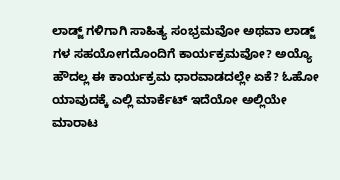ಲಾಡ್ಜ್ ಗಳಿಗಾಗಿ ಸಾಹಿತ್ಯ ಸಂಭ್ರಮವೋ ಅಥವಾ ಲಾಡ್ಜ್ ಗಳ ಸಹಯೋಗದೊಂದಿಗೆ ಕಾರ್ಯಕ್ರಮವೋ? ಅಯ್ಯೊ ಹೌದಲ್ಲ ಈ ಕಾರ್ಯಕ್ರಮ ಧಾರವಾಡದಲ್ಲೇ ಏಕೆ? ಓಹೋ ಯಾವುದಕ್ಕೆ ಎಲ್ಲಿ ಮಾರ್ಕೆಟ್ ಇದೆಯೋ ಅಲ್ಲಿಯೇ ಮಾರಾಟ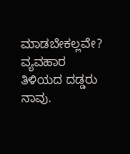ಮಾಡಬೇಕಲ್ಲವೇ? ವ್ಯವಹಾರ ತಿಳಿಯದ ದಡ್ಡರು ನಾವು.